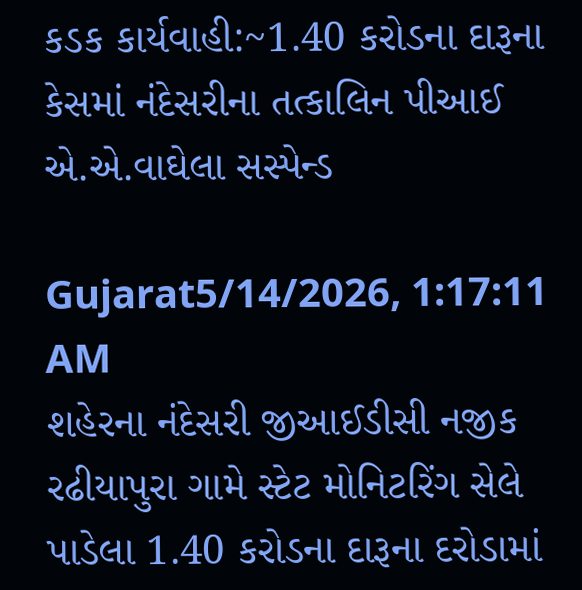કડક કાર્યવાહી:~1.40 કરોડના દારૂના કેસમાં નંદેસરીના તત્કાલિન પીઆઈ એ.એ.વાઘેલા સસ્પેન્ડ

Gujarat5/14/2026, 1:17:11 AM
શહેરના નંદેસરી જીઆઈડીસી નજીક રઢીયાપુરા ગામે સ્ટેટ મોનિટરિંગ સેલે પાડેલા 1.40 કરોડના દારૂના દરોડામાં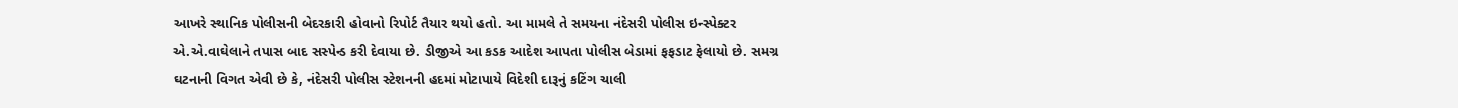આખરે સ્થાનિક પોલીસની બેદરકારી હોવાનો રિપોર્ટ તૈયાર થયો હતો. આ મામલે તે સમયના નંદેસરી પોલીસ ઇન્સ્પેક્ટર એ.એ.વાઘેલાને તપાસ બાદ સસ્પેન્ડ કરી દેવાયા છે. ડીજીએ આ કડક આદેશ આપતા પોલીસ બેડામાં ફફડાટ ફેલાયો છે. સમગ્ર ઘટનાની વિગત એવી છે કે, નંદેસરી પોલીસ સ્ટેશનની હદમાં મોટાપાયે વિદેશી દારૂનું કટિંગ ચાલી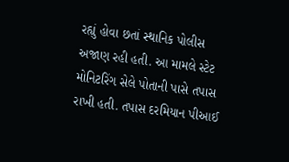રહ્યું હોવા છતાં સ્થાનિક પોલીસ અજાણ રહી હતી. આ મામલે સ્ટેટ મોનિટરિંગ સેલે પોતાની પાસે તપાસ રાખી હતી. તપાસ દરમિયાન પીઆઈ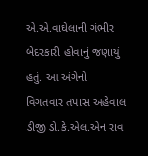એ.એ.વાઘેલાની ગંભીર બેદરકારી હોવાનું જણાયું હતું. આ અંગેનો વિગતવાર તપાસ અહેવાલ ડીજી ડો.કે.એલ.એન રાવ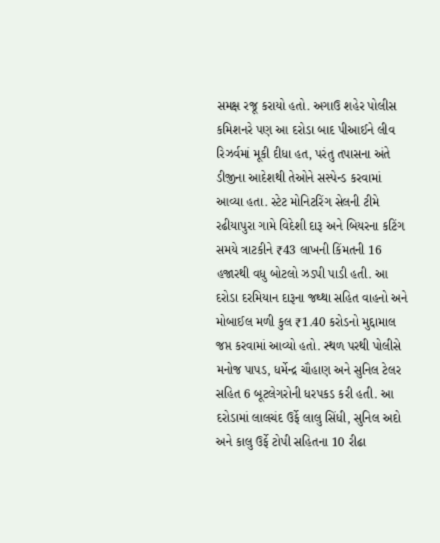સમક્ષ રજૂ કરાયો હતો. અગાઉ શહેર પોલીસ કમિશનરે પણ આ દરોડા બાદ પીઆઈને લીવ રિઝર્વમાં મૂકી દીધા હત, પરંતુ તપાસના અંતે ડીજીના આદેશથી તેઓને સસ્પેન્ડ કરવામાં આવ્યા હતા. સ્ટેટ મોનિટરિંગ સેલની ટીમે રઢીયાપુરા ગામે વિદેશી દારૂ અને બિયરના કટિંગ સમયે ત્રાટકીને ₹43 લાખની કિંમતની 16 હજારથી વધુ બોટલો ઝડપી પાડી હતી. આ દરોડા દરમિયાન દારૂના જથ્થા સહિત વાહનો અને મોબાઈલ મળી કુલ ₹1.40 કરોડનો મુદ્દામાલ જપ્ત કરવામાં આવ્યો હતો. સ્થળ પરથી પોલીસે મનોજ પાપડ, ધર્મેન્દ્ર ચૌહાણ અને સુનિલ ટેલર સહિત 6 બૂટલેગરોની ધરપકડ કરી હતી. આ દરોડામાં લાલચંદ ઉર્ફે લાલુ સિંધી, સુનિલ અદો અને કાલુ ઉર્ફે ટોપી સહિતના 10 રીઢા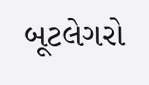બૂટલેગરો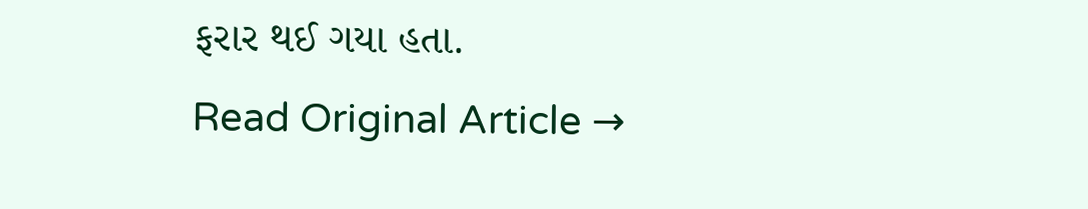ફરાર થઈ ગયા હતા.
Read Original Article →